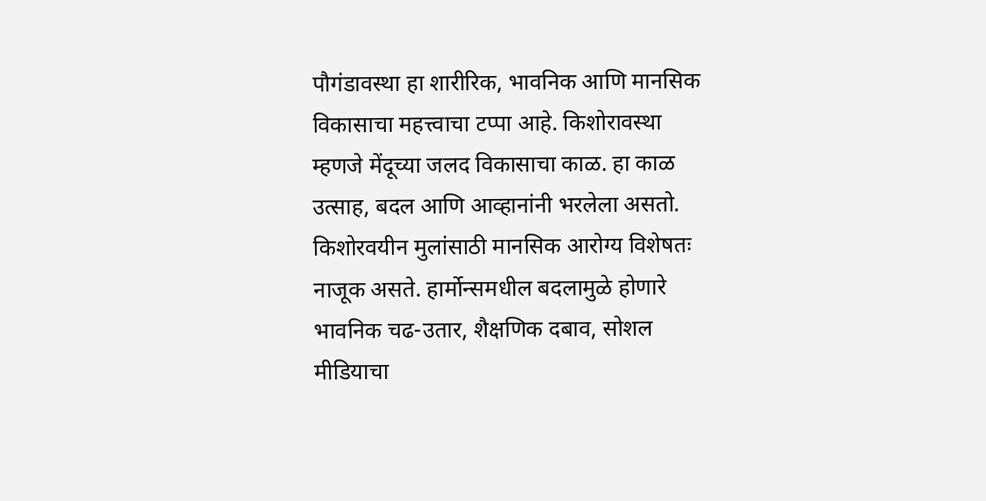पौगंडावस्था हा शारीरिक, भावनिक आणि मानसिक विकासाचा महत्त्वाचा टप्पा आहे. किशोरावस्था म्हणजे मेंदूच्या जलद विकासाचा काळ. हा काळ उत्साह, बदल आणि आव्हानांनी भरलेला असतो.
किशोरवयीन मुलांसाठी मानसिक आरोग्य विशेषतः नाजूक असते. हार्मोन्समधील बदलामुळे होणारे भावनिक चढ-उतार, शैक्षणिक दबाव, सोशल मीडियाचा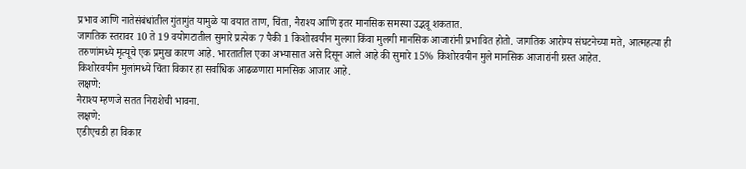प्रभाव आणि नातेसंबंधांतील गुंतागुंत यामुळे या वयात ताण, चिंता, नैराश्य आणि इतर मानसिक समस्या उद्भवू शकतात.
जागतिक स्तरावर 10 ते 19 वयोगटातील सुमारे प्रत्येक 7 पैकी 1 किशोरवयीन मुलगा किंवा मुलगी मानसिक आजारांनी प्रभावित होतो. जागतिक आरोग्य संघटनेच्या मते, आत्महत्या ही तरुणांमध्ये मृत्यूचे एक प्रमुख कारण आहे. भारतातील एका अभ्यासात असे दिसून आले आहे की सुमारे 15% किशोरवयीन मुले मानसिक आजारांनी ग्रस्त आहेत.
किशोरवयीन मुलांमध्ये चिंता विकार हा सर्वाधिक आढळणारा मानसिक आजार आहे.
लक्षणे:
नैराश्य म्हणजे सतत निराशेची भावना.
लक्षणे:
एडीएचडी हा विकार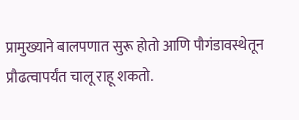प्रामुख्याने बालपणात सुरू होतो आणि पौगंडावस्थेतून प्रौढत्वापर्यंत चालू राहू शकतो.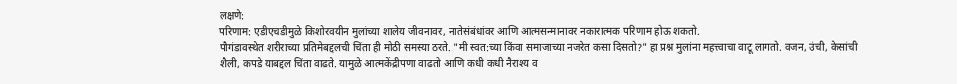लक्षणे:
परिणाम: एडीएचडीमुळे किशोरवयीन मुलांच्या शालेय जीवनावर, नातेसंबंधांवर आणि आत्मसन्मानावर नकारात्मक परिणाम होऊ शकतो.
पौगंडावस्थेत शरीराच्या प्रतिमेबद्दलची चिंता ही मोठी समस्या ठरते. "मी स्वत:च्या किंवा समाजाच्या नजरेत कसा दिसतो?" हा प्रश्न मुलांना महत्त्वाचा वाटू लागतो. वजन, उंची, केसांची शैली, कपडे याबद्दल चिंता वाढते. यामुळे आत्मकेंद्रीपणा वाढतो आणि कधी कधी नैराश्य व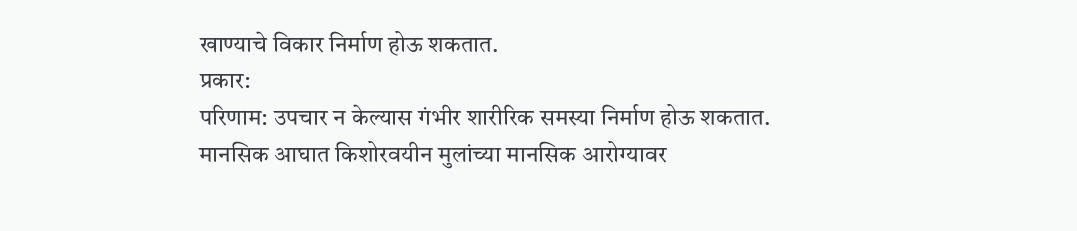खाण्याचे विकार निर्माण होऊ शकतात.
प्रकार:
परिणाम: उपचार न केल्यास गंभीर शारीरिक समस्या निर्माण होऊ शकतात.
मानसिक आघात किशोरवयीन मुलांच्या मानसिक आरोग्यावर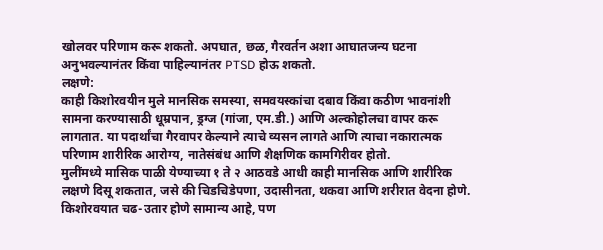खोलवर परिणाम करू शकतो. अपघात, छळ, गैरवर्तन अशा आघातजन्य घटना अनुभवल्यानंतर किंवा पाहिल्यानंतर PTSD होऊ शकतो.
लक्षणे:
काही किशोरवयीन मुले मानसिक समस्या, समवयस्कांचा दबाव किंवा कठीण भावनांशी सामना करण्यासाठी धूम्रपान, ड्रग्ज (गांजा, एम.डी.) आणि अल्कोहोलचा वापर करू लागतात. या पदार्थांचा गैरवापर केल्याने त्याचे व्यसन लागते आणि त्याचा नकारात्मक परिणाम शारीरिक आरोग्य, नातेसंबंध आणि शैक्षणिक कामगिरीवर होतो.
मुलींमध्ये मासिक पाळी येण्याच्या १ ते २ आठवडे आधी काही मानसिक आणि शारीरिक लक्षणे दिसू शकतात, जसे की चिडचिडेपणा, उदासीनता, थकवा आणि शरीरात वेदना होणे.
किशोरवयात चढ-उतार होणे सामान्य आहे, पण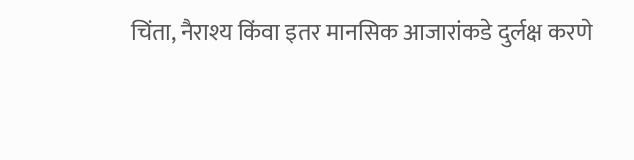चिंता, नैराश्य किंवा इतर मानसिक आजारांकडे दुर्लक्ष करणे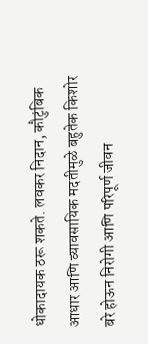धोकादायक ठरू शकते. लवकर निदान, कौटुंबिक आधार आणि व्यावसायिक मदतीमुळे बहुतेक किशोर बरे होऊन निरोगी आणि परिपूर्ण जीवन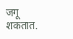जगू शकतात.